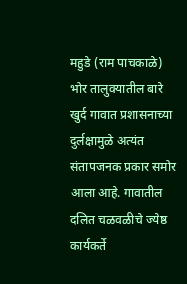महुडे (राम पाचकाळे) भोर तालुक्यातील बारे खुर्द गावात प्रशासनाच्या दुर्लक्षामुळे अत्यंत संतापजनक प्रकार समोर आला आहे. गावातील दलित चळवळीचे ज्येष्ठ कार्यकर्ते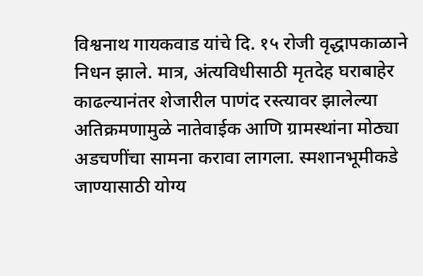विश्वनाथ गायकवाड यांचे दि. १५ रोजी वृद्धापकाळाने निधन झाले. मात्र, अंत्यविधीसाठी मृतदेह घराबाहेर काढल्यानंतर शेजारील पाणंद रस्त्यावर झालेल्या अतिक्रमणामुळे नातेवाईक आणि ग्रामस्थांना मोठ्या अडचणींचा सामना करावा लागला. स्मशानभूमीकडे जाण्यासाठी योग्य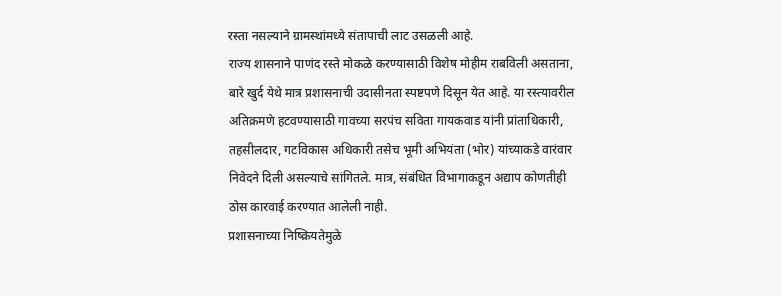रस्ता नसल्याने ग्रामस्थांमध्ये संतापाची लाट उसळली आहे.
राज्य शासनाने पाणंद रस्ते मोकळे करण्यासाठी विशेष मोहीम राबविली असताना, बारे खुर्द येथे मात्र प्रशासनाची उदासीनता स्पष्टपणे दिसून येत आहे. या रस्त्यावरील अतिक्रमणे हटवण्यासाठी गावच्या सरपंच सविता गायकवाड यांनी प्रांताधिकारी, तहसीलदार, गटविकास अधिकारी तसेच भूमी अभियंता (भोर) यांच्याकडे वारंवार निवेदने दिली असल्याचे सांगितले. मात्र, संबंधित विभागाकडून अद्याप कोणतीही ठोस कारवाई करण्यात आलेली नाही.
प्रशासनाच्या निष्क्रियतेमुळे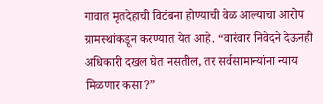गावात मृतदेहाची विटंबना होण्याची वेळ आल्याचा आरोप ग्रामस्थांकडून करण्यात येत आहे. “वारंवार निवेदने देऊनही अधिकारी दखल घेत नसतील, तर सर्वसामान्यांना न्याय मिळणार कसा?”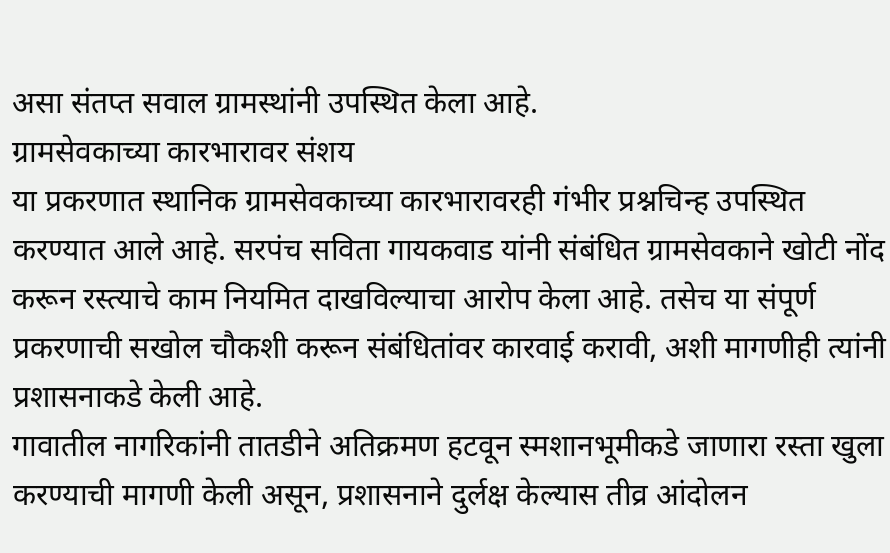असा संतप्त सवाल ग्रामस्थांनी उपस्थित केला आहे.
ग्रामसेवकाच्या कारभारावर संशय
या प्रकरणात स्थानिक ग्रामसेवकाच्या कारभारावरही गंभीर प्रश्नचिन्ह उपस्थित करण्यात आले आहे. सरपंच सविता गायकवाड यांनी संबंधित ग्रामसेवकाने खोटी नोंद करून रस्त्याचे काम नियमित दाखविल्याचा आरोप केला आहे. तसेच या संपूर्ण प्रकरणाची सखोल चौकशी करून संबंधितांवर कारवाई करावी, अशी मागणीही त्यांनी प्रशासनाकडे केली आहे.
गावातील नागरिकांनी तातडीने अतिक्रमण हटवून स्मशानभूमीकडे जाणारा रस्ता खुला करण्याची मागणी केली असून, प्रशासनाने दुर्लक्ष केल्यास तीव्र आंदोलन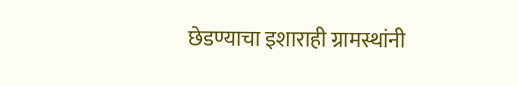छेडण्याचा इशाराही ग्रामस्थांनी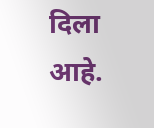दिला आहे.